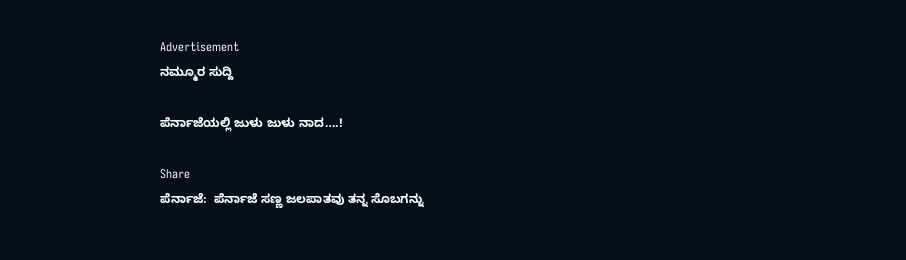Advertisement
ನಮ್ಮೂರ ಸುದ್ದಿ

ಪೆರ್ನಾಜೆಯಲ್ಲಿ ಜುಳು ಜುಳು ನಾದ….!

Share
ಪೆರ್ನಾಜೆ:  ಪೆರ್ನಾಜೆ ಸಣ್ಣ ಜಲಪಾತವು ತನ್ನ ಸೊಬಗನ್ನು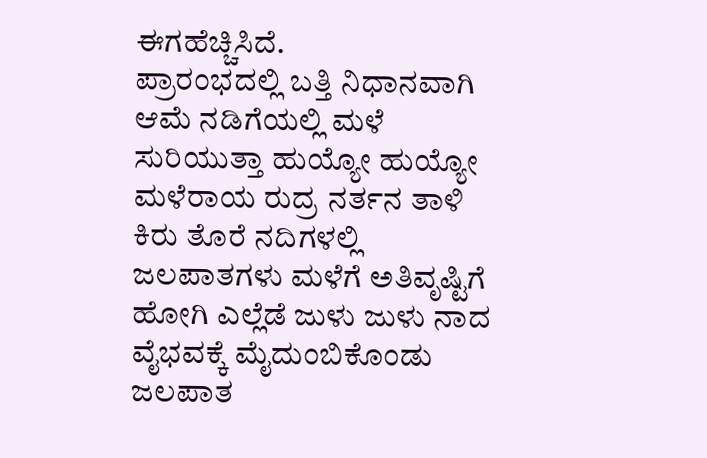ಈಗಹೆಚ್ಚಿಸಿದೆ.
ಪ್ರಾರಂಭದಲ್ಲಿ ಬತ್ತಿ ನಿಧಾನವಾಗಿ ಆಮೆ ನಡಿಗೆಯಲ್ಲಿ ಮಳೆ ಸುರಿಯುತ್ತಾ ಹುಯ್ಯೋ ಹುಯ್ಯೋ ಮಳೆರಾಯ ರುದ್ರ ನರ್ತನ ತಾಳಿ ಕಿರು ತೊರೆ ನದಿಗಳಲ್ಲಿ ಜಲಪಾತಗಳು ಮಳೆಗೆ ಅತಿವೃಷ್ಟಿಗೆ ಹೋಗಿ ಎಲ್ಲೆಡೆ ಜುಳು ಜುಳು ನಾದ ವೈಭವಕ್ಕೆ ಮೈದುಂಬಿಕೊಂಡು ಜಲಪಾತ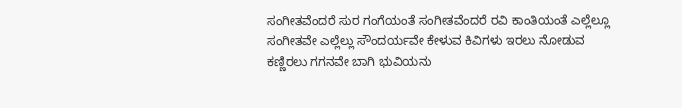ಸಂಗೀತವೆಂದರೆ ಸುರ ಗಂಗೆಯಂತೆ ಸಂಗೀತವೆಂದರೆ ರವಿ ಕಾಂತಿಯಂತೆ ಎಲ್ಲೆಲ್ಲೂ ಸಂಗೀತವೇ ಎಲ್ಲೆಲ್ಲು ಸೌಂದರ್ಯವೇ ಕೇಳುವ ಕಿವಿಗಳು ಇರಲು ನೋಡುವ ಕಣ್ಣಿರಲು ಗಗನವೇ ಬಾಗಿ ಭುವಿಯನು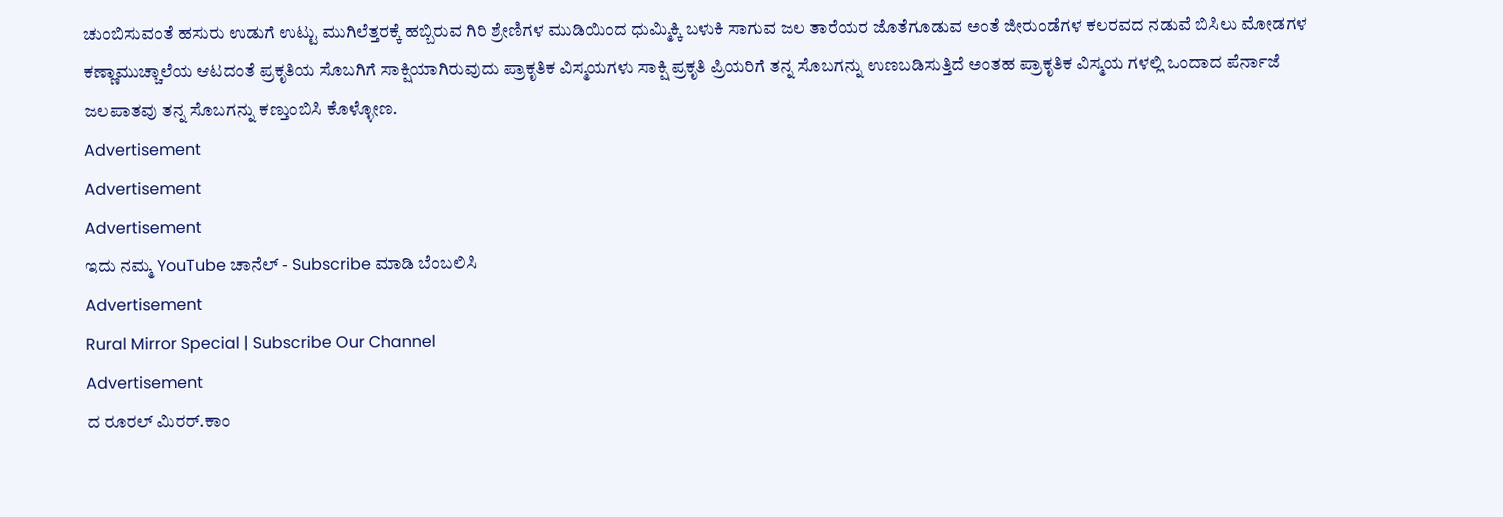ಚುಂಬಿಸುವಂತೆ ಹಸುರು ಉಡುಗೆ ಉಟ್ಟು ಮುಗಿಲೆತ್ತರಕ್ಕೆ ಹಬ್ಬಿರುವ ಗಿರಿ ಶ್ರೇಣಿಗಳ ಮುಡಿಯಿಂದ ಧುಮ್ಮಿಕ್ಕಿ ಬಳುಕಿ ಸಾಗುವ ಜಲ ತಾರೆಯರ ಜೊತೆಗೂಡುವ ಅಂತೆ ಜೀರುಂಡೆಗಳ ಕಲರವದ ನಡುವೆ ಬಿಸಿಲು ಮೋಡಗಳ ಕಣ್ಣಾಮುಚ್ಚಾಲೆಯ ಆಟದಂತೆ ಪ್ರಕೃತಿಯ ಸೊಬಗಿಗೆ ಸಾಕ್ಷಿಯಾಗಿರುವುದು ಪ್ರಾಕೃತಿಕ ವಿಸ್ಮಯಗಳು ಸಾಕ್ಷಿ ಪ್ರಕೃತಿ ಪ್ರಿಯರಿಗೆ ತನ್ನ ಸೊಬಗನ್ನು ಉಣಬಡಿಸುತ್ತಿದೆ ಅಂತಹ ಪ್ರಾಕೃತಿಕ ವಿಸ್ಮಯ ಗಳಲ್ಲಿ ಒಂದಾದ ಪೆರ್ನಾಜೆ ಜಲಪಾತವು ತನ್ನ ಸೊಬಗನ್ನು ಕಣ್ತುಂಬಿಸಿ ಕೊಳ್ಳೋಣ.
Advertisement
Advertisement
Advertisement
ಇದು ನಮ್ಮ YouTube ಚಾನೆಲ್ - Subscribe ಮಾಡಿ ಬೆಂಬಲಿಸಿ
Advertisement
Rural Mirror Special | Subscribe Our Channel
Advertisement
ದ ರೂರಲ್ ಮಿರರ್.ಕಾಂ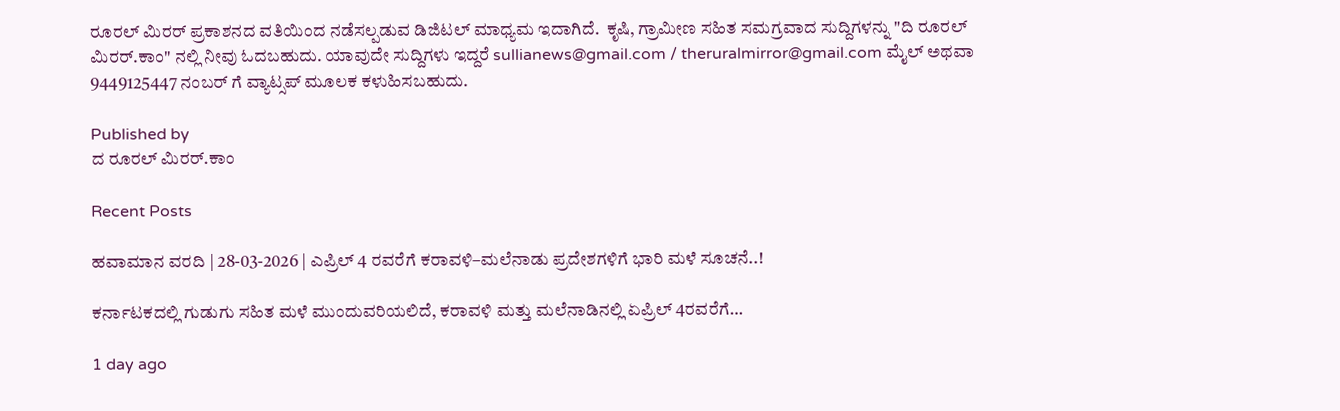ರೂರಲ್‌ ಮಿರರ್‌ ಪ್ರಕಾಶನದ ವತಿಯಿಂದ ನಡೆಸಲ್ಪಡುವ ಡಿಜಿಟಲ್‌ ಮಾಧ್ಯಮ ಇದಾಗಿದೆ.  ಕೃಷಿ, ಗ್ರಾಮೀಣ ಸಹಿತ ಸಮಗ್ರವಾದ ಸುದ್ದಿಗಳನ್ನು "ದಿ ರೂರಲ್‌ ಮಿರರ್‌.ಕಾಂ" ನಲ್ಲಿ ನೀವು ಓದಬಹುದು. ಯಾವುದೇ ಸುದ್ದಿಗಳು ಇದ್ದರೆ sullianews@gmail.com / theruralmirror@gmail.com ಮೈಲ್ ಅಥವಾ 9449125447 ನಂಬರ್ ಗೆ ವ್ಯಾಟ್ಸಪ್ ಮೂಲಕ ಕಳುಹಿಸಬಹುದು.

Published by
ದ ರೂರಲ್ ಮಿರರ್.ಕಾಂ

Recent Posts

ಹವಾಮಾನ ವರದಿ | 28-03-2026 | ಎಪ್ರಿಲ್ 4 ರವರೆಗೆ ಕರಾವಳಿ–ಮಲೆನಾಡು ಪ್ರದೇಶಗಳಿಗೆ ಭಾರಿ ಮಳೆ ಸೂಚನೆ..!

ಕರ್ನಾಟಕದಲ್ಲಿ ಗುಡುಗು ಸಹಿತ ಮಳೆ ಮುಂದುವರಿಯಲಿದೆ, ಕರಾವಳಿ ಮತ್ತು ಮಲೆನಾಡಿನಲ್ಲಿ ಏಪ್ರಿಲ್ 4ರವರೆಗೆ…

1 day ago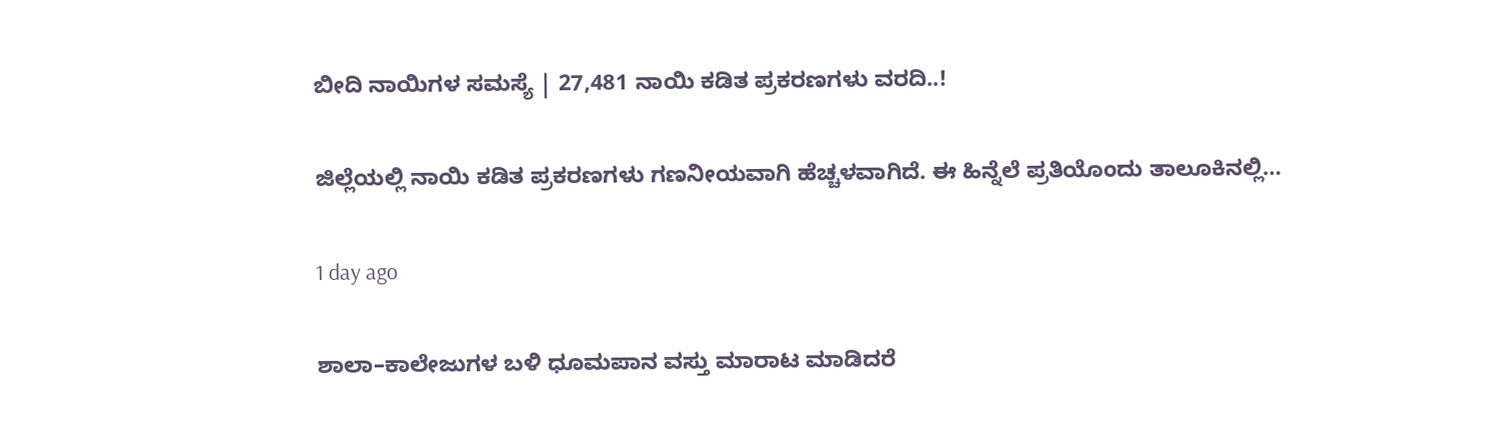ಬೀದಿ ನಾಯಿಗಳ ಸಮಸ್ಯೆ | 27,481 ನಾಯಿ ಕಡಿತ ಪ್ರಕರಣಗಳು ವರದಿ..!

ಜಿಲ್ಲೆಯಲ್ಲಿ ನಾಯಿ ಕಡಿತ ಪ್ರಕರಣಗಳು ಗಣನೀಯವಾಗಿ ಹೆಚ್ಚಳವಾಗಿದೆ. ಈ ಹಿನ್ನೆಲೆ ಪ್ರತಿಯೊಂದು ತಾಲೂಕಿನಲ್ಲಿ…

1 day ago

ಶಾಲಾ–ಕಾಲೇಜುಗಳ ಬಳಿ ಧೂಮಪಾನ ವಸ್ತು ಮಾರಾಟ ಮಾಡಿದರೆ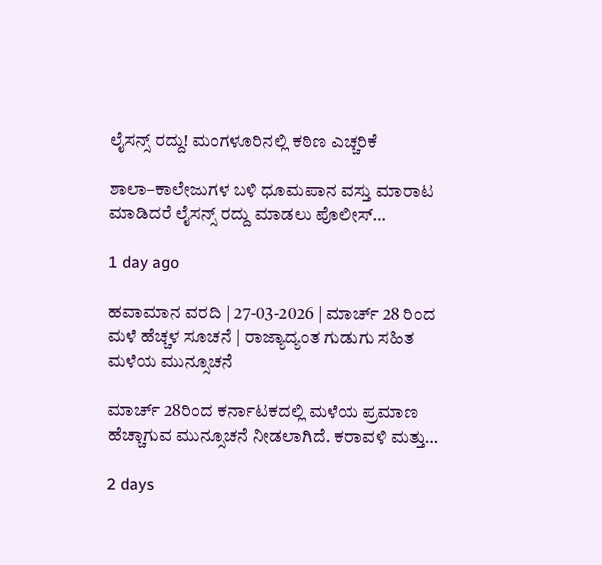ಲೈಸನ್ಸ್ ರದ್ದು! ಮಂಗಳೂರಿನಲ್ಲಿ ಕಠಿಣ ಎಚ್ಚರಿಕೆ

ಶಾಲಾ–ಕಾಲೇಜುಗಳ ಬಳಿ ಧೂಮಪಾನ ವಸ್ತು ಮಾರಾಟ ಮಾಡಿದರೆ ಲೈಸನ್ಸ್ ರದ್ದು ಮಾಡಲು ಪೊಲೀಸ್…

1 day ago

ಹವಾಮಾನ ವರದಿ | 27-03-2026 | ಮಾರ್ಚ್ 28 ರಿಂದ ಮಳೆ ಹೆಚ್ಚಳ ಸೂಚನೆ | ರಾಜ್ಯಾದ್ಯಂತ ಗುಡುಗು ಸಹಿತ ಮಳೆಯ ಮುನ್ಸೂಚನೆ

ಮಾರ್ಚ್ 28ರಿಂದ ಕರ್ನಾಟಕದಲ್ಲಿ ಮಳೆಯ ಪ್ರಮಾಣ ಹೆಚ್ಚಾಗುವ ಮುನ್ಸೂಚನೆ ನೀಡಲಾಗಿದೆ. ಕರಾವಳಿ ಮತ್ತು…

2 days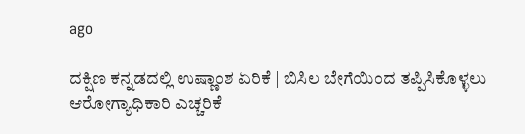ago

ದಕ್ಷಿಣ ಕನ್ನಡದಲ್ಲಿ ಉಷ್ಣಾಂಶ ಏರಿಕೆ | ಬಿಸಿಲ ಬೇಗೆಯಿಂದ ತಪ್ಪಿಸಿಕೊಳ್ಳಲು ಆರೋಗ್ಯಾಧಿಕಾರಿ ಎಚ್ಚರಿಕೆ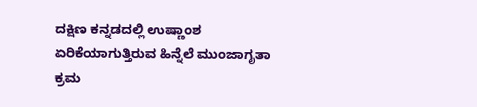ದಕ್ಷಿಣ ಕನ್ನಡದಲ್ಲಿ ಉಷ್ಣಾಂಶ ಏರಿಕೆಯಾಗುತ್ತಿರುವ ಹಿನ್ನೆಲೆ ಮುಂಜಾಗೃತಾ ಕ್ರಮ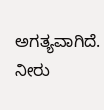ಅಗತ್ಯವಾಗಿದೆ. ನೀರು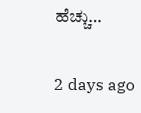ಹೆಚ್ಚು…

2 days ago